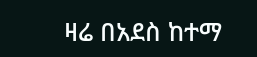ዛሬ በአደስ ከተማ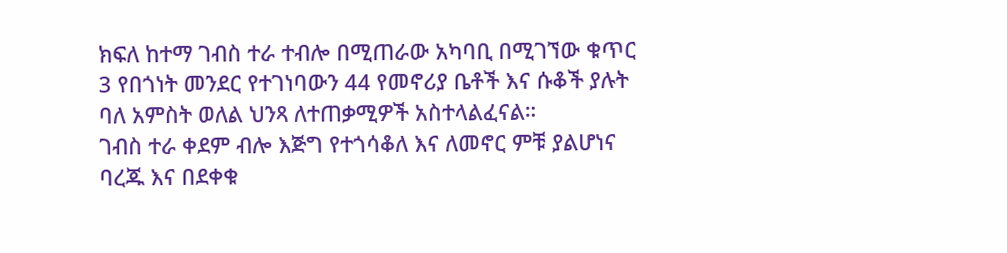ክፍለ ከተማ ገብስ ተራ ተብሎ በሚጠራው አካባቢ በሚገኘው ቁጥር 3 የበጎነት መንደር የተገነባውን 44 የመኖሪያ ቤቶች እና ሱቆች ያሉት ባለ አምስት ወለል ህንጻ ለተጠቃሚዎች አስተላልፈናል።
ገብስ ተራ ቀደም ብሎ እጅግ የተጎሳቆለ እና ለመኖር ምቹ ያልሆነና ባረጁ እና በደቀቁ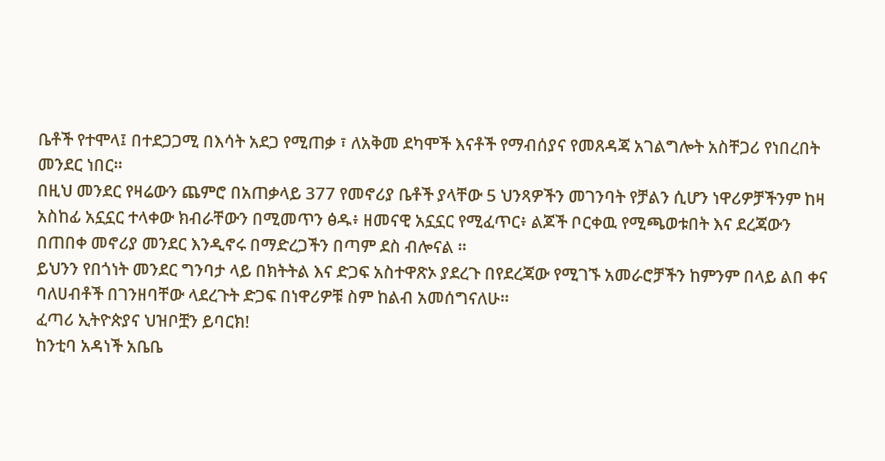ቤቶች የተሞላ፤ በተደጋጋሚ በእሳት አደጋ የሚጠቃ ፣ ለአቅመ ደካሞች እናቶች የማብሰያና የመጸዳጃ አገልግሎት አስቸጋሪ የነበረበት መንደር ነበር።
በዚህ መንደር የዛሬውን ጨምሮ በአጠቃላይ 377 የመኖሪያ ቤቶች ያላቸው 5 ህንጻዎችን መገንባት የቻልን ሲሆን ነዋሪዎቻችንም ከዛ አስከፊ አኗኗር ተላቀው ክብራቸውን በሚመጥን ፅዱ፥ ዘመናዊ አኗኗር የሚፈጥር፥ ልጆች ቦርቀዉ የሚጫወቱበት እና ደረጃውን በጠበቀ መኖሪያ መንደር እንዲኖሩ በማድረጋችን በጣም ደስ ብሎናል ።
ይህንን የበጎነት መንደር ግንባታ ላይ በክትትል እና ድጋፍ አስተዋጽኦ ያደረጉ በየደረጃው የሚገኙ አመራሮቻችን ከምንም በላይ ልበ ቀና ባለሀብቶች በገንዘባቸው ላደረጉት ድጋፍ በነዋሪዎቹ ስም ከልብ አመሰግናለሁ።
ፈጣሪ ኢትዮጵያና ህዝቦቿን ይባርክ!
ከንቲባ አዳነች አቤቤ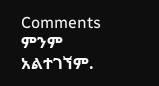Comments
ምንም አልተገኘም.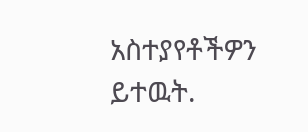አስተያየቶችዎን ይተዉት.